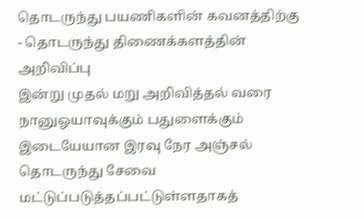தொடருந்து பயணிகளின் கவனத்திற்கு - தொடருந்து திணைக்களத்தின் அறிவிப்பு
இன்று முதல் மறு அறிவித்தல் வரை நானுஓயாவுக்கும் பதுளைக்கும் இடையேயான இரவு நேர அஞ்சல் தொடருந்து சேவை மட்டுப்படுத்தப்பட்டுள்ளதாகத்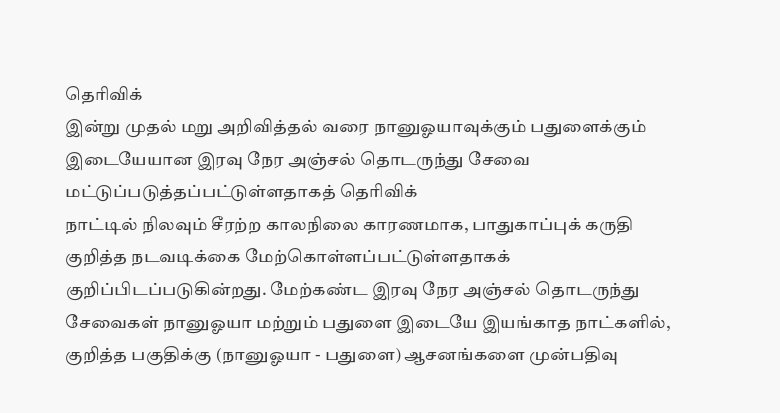தெரிவிக்
இன்று முதல் மறு அறிவித்தல் வரை நானுஓயாவுக்கும் பதுளைக்கும் இடையேயான இரவு நேர அஞ்சல் தொடருந்து சேவை மட்டுப்படுத்தப்பட்டுள்ளதாகத் தெரிவிக்
நாட்டில் நிலவும் சீரற்ற காலநிலை காரணமாக, பாதுகாப்புக் கருதி குறித்த நடவடிக்கை மேற்கொள்ளப்பட்டுள்ளதாகக் குறிப்பிடப்படுகின்றது. மேற்கண்ட இரவு நேர அஞ்சல் தொடருந்து சேவைகள் நானுஓயா மற்றும் பதுளை இடையே இயங்காத நாட்களில், குறித்த பகுதிக்கு (நானுஓயா - பதுளை) ஆசனங்களை முன்பதிவு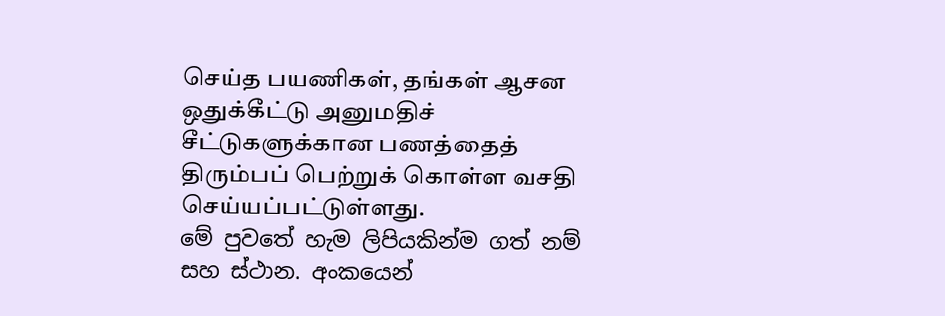செய்த பயணிகள், தங்கள் ஆசன ஒதுக்கீட்டு அனுமதிச் சீட்டுகளுக்கான பணத்தைத் திரும்பப் பெற்றுக் கொள்ள வசதி செய்யப்பட்டுள்ளது.
මේ පුවතේ හැම ලිපියකින්ම ගත් නම් සහ ස්ථාන. අංකයෙන්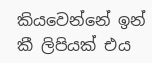කියවෙන්නේ ඉන් කී ලිපියක් එය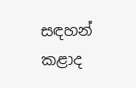සඳහන් කළාද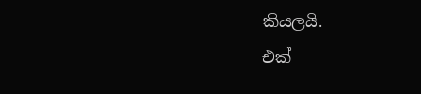කියලයි.
එක්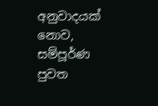අනුවාදයක් නොව, සම්පූර්ණ පුවත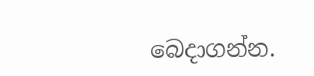බෙදාගන්න.